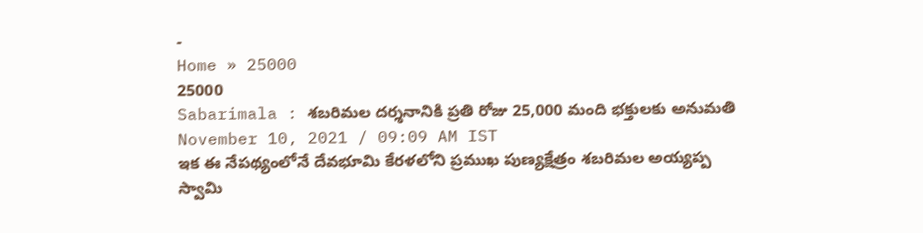-
Home » 25000
25000
Sabarimala : శబరిమల దర్శనానికి ప్రతి రోజు 25,000 మంది భక్తులకు అనుమతి
November 10, 2021 / 09:09 AM IST
ఇక ఈ నేపథ్యంలోనే దేవభూమి కేరళలోని ప్రముఖ పుణ్యక్షేత్రం శబరిమల అయ్యప్ప స్వామి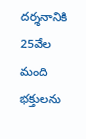దర్శనానికి 25వేల మంది భక్తులను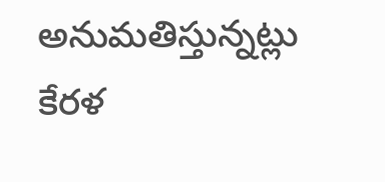అనుమతిస్తున్నట్లు కేరళ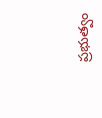ప్రభుత్వం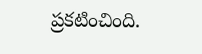ప్రకటించింది.